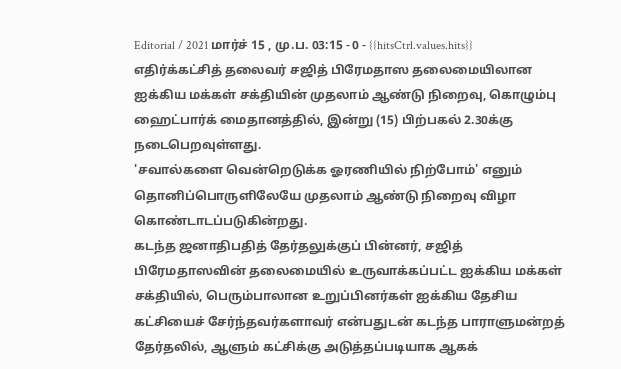Editorial / 2021 மார்ச் 15 , மு.ப. 03:15 - 0 - {{hitsCtrl.values.hits}}
எதிர்க்கட்சித் தலைவர் சஜித் பிரேமதாஸ தலைமையிலான ஐக்கிய மக்கள் சக்தியின் முதலாம் ஆண்டு நிறைவு, கொழும்பு ஹைட்பார்க் மைதானத்தில், இன்று (15) பிற்பகல் 2.30க்கு நடைபெறவுள்ளது.
'சவால்களை வென்றெடுக்க ஓரணியில் நிற்போம்' எனும் தொனிப்பொருளிலேயே முதலாம் ஆண்டு நிறைவு விழா கொண்டாடப்படுகின்றது.
கடந்த ஜனாதிபதித் தேர்தலுக்குப் பின்னர், சஜித் பிரேமதாஸவின் தலைமையில் உருவாக்கப்பட்ட ஐக்கிய மக்கள் சக்தியில், பெரும்பாலான உறுப்பினர்கள் ஐக்கிய தேசிய கட்சியைச் சேர்ந்தவர்களாவர் என்பதுடன் கடந்த பாராளுமன்றத் தேர்தலில், ஆளும் கட்சிக்கு அடுத்தப்படியாக ஆகக்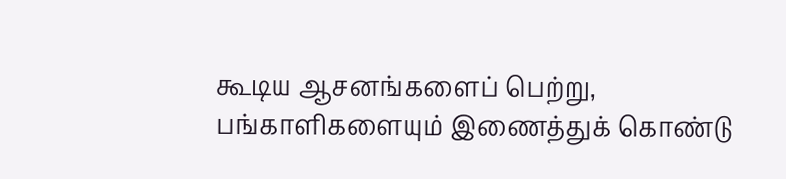கூடிய ஆசனங்களைப் பெற்று, பங்காளிகளையும் இணைத்துக் கொண்டு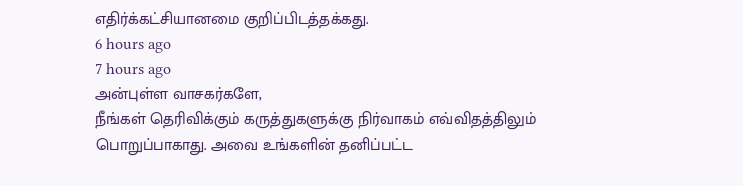எதிர்க்கட்சியானமை குறிப்பிடத்தக்கது.
6 hours ago
7 hours ago
அன்புள்ள வாசகர்களே,
நீங்கள் தெரிவிக்கும் கருத்துகளுக்கு நிர்வாகம் எவ்விதத்திலும் பொறுப்பாகாது. அவை உங்களின் தனிப்பட்ட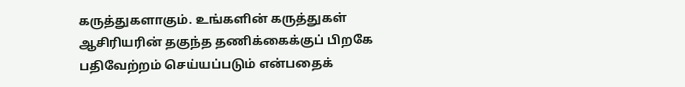கருத்துகளாகும். உங்களின் கருத்துகள் ஆசிரியரின் தகுந்த தணிக்கைக்குப் பிறகே பதிவேற்றம் செய்யப்படும் என்பதைக்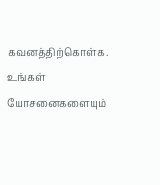கவனத்திற்கொள்க. உங்கள் யோசனைகளையும்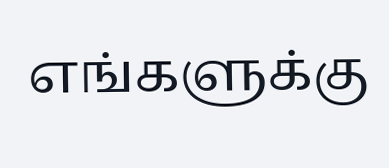எங்களுக்கு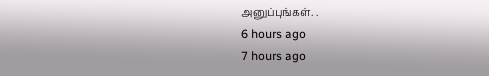அனுப்புங்கள். .
6 hours ago
7 hours ago